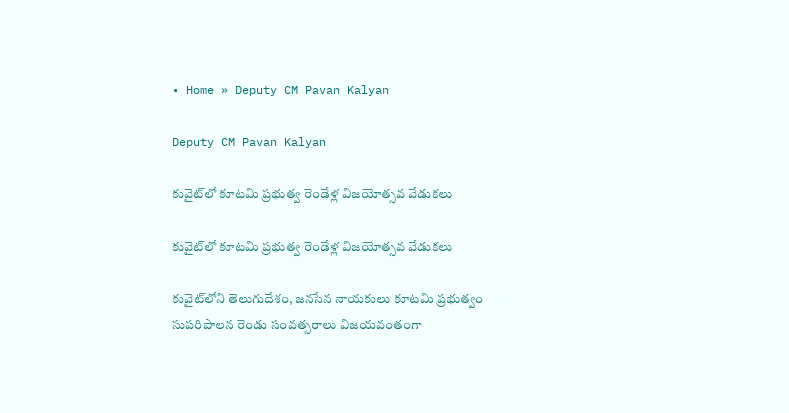• Home » Deputy CM Pavan Kalyan

Deputy CM Pavan Kalyan

కువైట్‌లో కూటమి ప్రభుత్వ రెండేళ్ల విజయోత్సవ వేడుకలు

కువైట్‌లో కూటమి ప్రభుత్వ రెండేళ్ల విజయోత్సవ వేడుకలు

కువైట్‌లోని తెలుగుదేశం, జనసేన నాయకులు కూటమి ప్రభుత్వం సుపరిపాలన రెండు సంవత్సరాలు విజయవంతంగా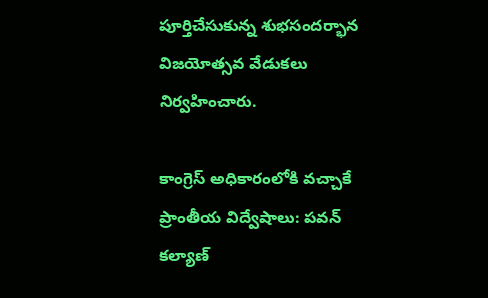పూర్తిచేసుకున్న శుభసందర్భాన విజయోత్సవ వేడుకలు నిర్వహించారు.

కాంగ్రెస్ అధికారంలోకి వచ్చాకే ప్రాంతీయ విద్వేషాలు: పవన్ కల్యాణ్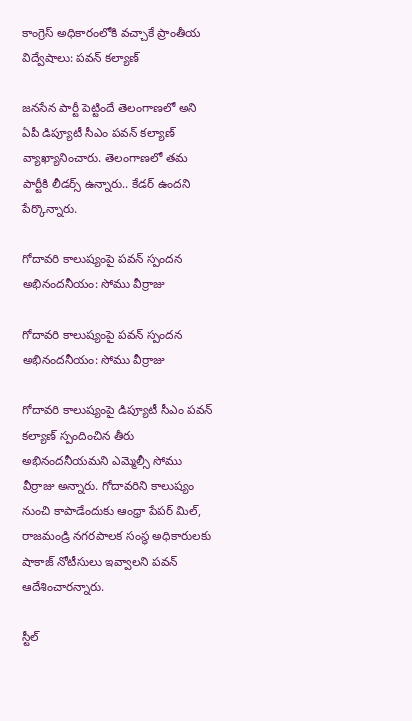కాంగ్రెస్ అధికారంలోకి వచ్చాకే ప్రాంతీయ విద్వేషాలు: పవన్ కల్యాణ్

జనసేన పార్టీ పెట్టిందే తెలంగాణలో అని ఏపీ డిప్యూటీ సీఎం పవన్‌ కల్యాణ్‌ వ్యాఖ్యానించారు. తెలంగాణలో తమ పార్టీకి లీడర్స్‌ ఉన్నారు.. కేడర్‌ ఉందని పేర్కొన్నారు.

గోదావరి కాలుష్యంపై పవన్ స్పందన అభినందనీయం: సోము వీర్రాజు

గోదావరి కాలుష్యంపై పవన్ స్పందన అభినందనీయం: సోము వీర్రాజు

గోదావరి కాలుష్యంపై డిప్యూటీ సీఎం పవన్ కల్యాణ్ స్పందించిన తీరు అభినందనీయమని ఎమ్మెల్సీ సోము వీర్రాజు అన్నారు. గోదావరిని కాలుష్యం నుంచి కాపాడేందుకు ఆంధ్రా పేపర్ మిల్, రాజమండ్రి నగరపాలక సంస్థ అధికారులకు షాకాజ్ నోటీసులు ఇవ్వాలని పవన్ ఆదేశించారన్నారు.

స్టీల్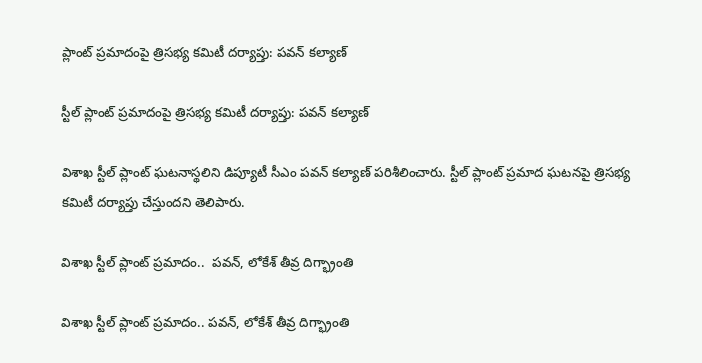ప్లాంట్ ప్రమాదంపై త్రిసభ్య కమిటీ దర్యాప్తు: పవన్ కల్యాణ్

స్టీల్ ప్లాంట్ ప్రమాదంపై త్రిసభ్య కమిటీ దర్యాప్తు: పవన్ కల్యాణ్

విశాఖ స్టీల్ ప్లాంట్ ఘటనాస్థలిని డిప్యూటీ సీఎం పవన్ కల్యాణ్ పరిశీలించారు. స్టీల్ ప్లాంట్ ప్రమాద ఘటనపై త్రిసభ్య కమిటీ దర్యాప్తు చేస్తుందని తెలిపారు.

విశాఖ స్టీల్ ప్లాంట్ ప్రమాదం..  పవన్, లోకేశ్ తీవ్ర దిగ్భ్రాంతి

విశాఖ స్టీల్ ప్లాంట్ ప్రమాదం.. పవన్, లోకేశ్ తీవ్ర దిగ్భ్రాంతి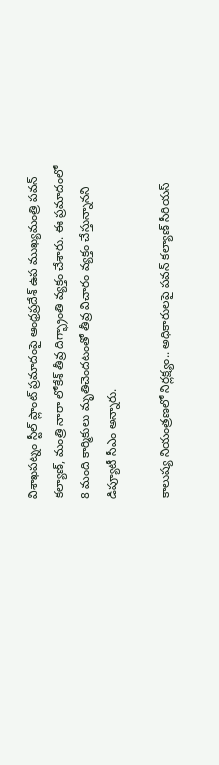విశాఖపట్నం స్టీల్ ప్లాంట్ ప్రమాదంపై ఆంధ్రప్రదేశ్ ఉప ముఖ్యమంత్రి పవన్ కల్యాణ్, మంత్రి నారా లోకేశ్ తీవ్ర దిగ్భ్రాంతి వ్యక్తం చేశారు. ఈ ప్రమాదంలో 8 మంది కార్మికులు మృతిచెందటంతో తీవ్ర విచారం వ్యక్తం చేస్తున్నానని డిప్యూటీ సీఎం అన్నారు.

కాలుష్య నియంత్రణలో నిర్లక్ష్యం.. అధికారులపై పవన్ కల్యాణ్ సీరియస్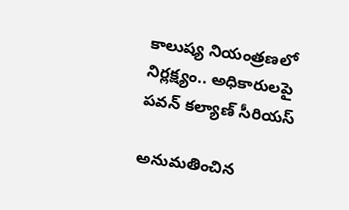కాలుష్య నియంత్రణలో నిర్లక్ష్యం.. అధికారులపై పవన్ కల్యాణ్ సీరియస్

అనుమతించిన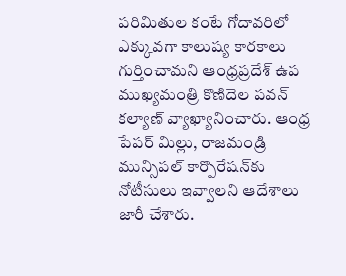పరిమితుల కంటే గోదావరిలో ఎక్కువగా కాలుష్య కారకాలు గుర్తించామని ఆంధ్రప్రదేశ్ ఉప ముఖ్యమంత్రి కొణిదెల పవన్ కల్యాణ్ వ్యాఖ్యానించారు. ఆంధ్ర పేపర్ మిల్లు, రాజమండ్రి మున్సిపల్ కార్పొరేషన్‌కు నోటీసులు ఇవ్వాలని ఆదేశాలు జారీ చేశారు.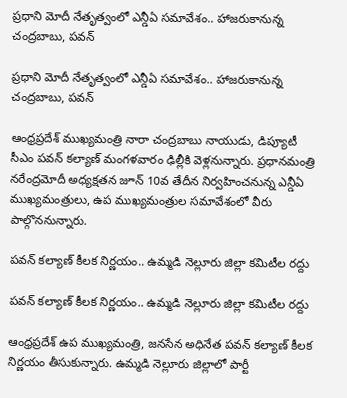ప్రధాని మోదీ నేతృత్వంలో ఎన్డీఏ సమావేశం.. హాజరుకానున్న చంద్రబాబు, పవన్

ప్రధాని మోదీ నేతృత్వంలో ఎన్డీఏ సమావేశం.. హాజరుకానున్న చంద్రబాబు, పవన్

ఆంధ్రప్రదేశ్ ముఖ్యమంత్రి నారా చంద్రబాబు నాయుడు, డిప్యూటీ సీఎం పవన్ కల్యాణ్ మంగళవారం ఢిల్లీకి వెళ్లనున్నారు. ప్రధానమంత్రి నరేంద్రమోదీ అధ్యక్షతన జూన్ 10వ తేదీన నిర్వహించనున్న ఎన్డీఏ ముఖ్యమంత్రులు, ఉప ముఖ్యమంత్రుల సమావేశంలో వీరు పాల్గొననున్నారు.

పవన్ కల్యాణ్ కీలక నిర్ణయం.. ఉమ్మడి నెల్లూరు జిల్లా కమిటీల రద్దు

పవన్ కల్యాణ్ కీలక నిర్ణయం.. ఉమ్మడి నెల్లూరు జిల్లా కమిటీల రద్దు

ఆంధ్రప్రదేశ్ ఉప ముఖ్యమంత్రి, జనసేన అధినేత పవన్ కల్యాణ్ కీలక నిర్ణయం తీసుకున్నారు. ఉమ్మడి నెల్లూరు జిల్లాలో పార్టీ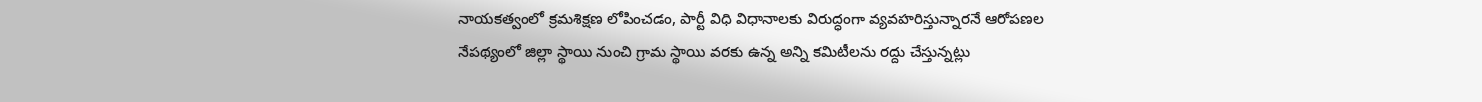నాయకత్వంలో క్రమశిక్షణ లోపించడం, పార్టీ విధి విధానాలకు విరుద్ధంగా వ్యవహరిస్తున్నారనే ఆరోపణల నేపథ్యంలో జిల్లా స్థాయి నుంచి గ్రామ స్థాయి వరకు ఉన్న అన్ని కమిటీలను రద్దు చేస్తున్నట్లు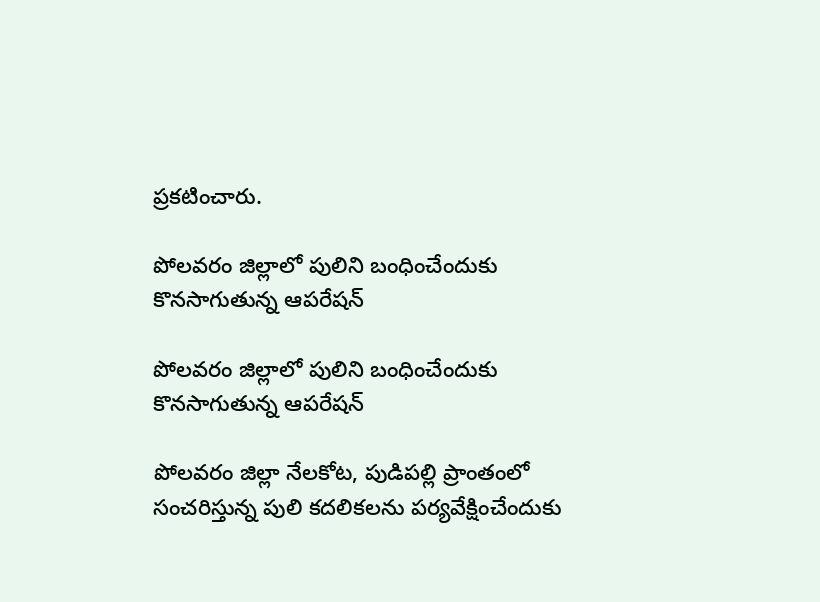ప్రకటించారు.

పోలవరం జిల్లాలో పులిని బంధించేందుకు కొనసాగుతున్న ఆపరేషన్

పోలవరం జిల్లాలో పులిని బంధించేందుకు కొనసాగుతున్న ఆపరేషన్

పోలవరం జిల్లా నేలకోట, పుడిపల్లి ప్రాంతంలో సంచరిస్తున్న పులి కదలికలను పర్యవేక్షించేందుకు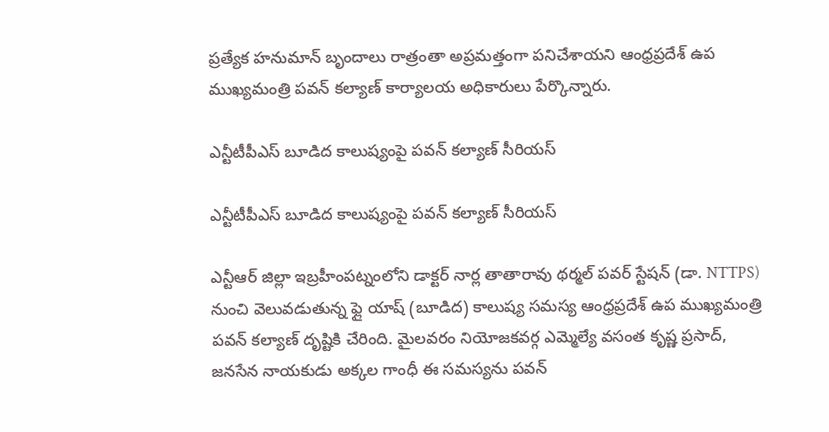ప్రత్యేక హనుమాన్ బృందాలు రాత్రంతా అప్రమత్తంగా పనిచేశాయని ఆంధ్రప్రదేశ్ ఉప ముఖ్యమంత్రి పవన్ కల్యాణ్ కార్యాలయ అధికారులు పేర్కొన్నారు.

ఎన్టీటీపీఎస్ బూడిద కాలుష్యంపై పవన్ కల్యాణ్ సీరియస్

ఎన్టీటీపీఎస్ బూడిద కాలుష్యంపై పవన్ కల్యాణ్ సీరియస్

ఎన్టీఆర్ జిల్లా ఇబ్రహీంపట్నంలోని డాక్టర్ నార్ల తాతారావు థర్మల్ పవర్ స్టేషన్ (డా. NTTPS) నుంచి వెలువడుతున్న ఫ్లై యాష్ (బూడిద) కాలుష్య సమస్య ఆంధ్రప్రదేశ్ ఉప ముఖ్యమంత్రి పవన్ కల్యాణ్ దృష్టికి చేరింది. మైలవరం నియోజకవర్గ ఎమ్మెల్యే వసంత కృష్ణ ప్రసాద్, జనసేన నాయకుడు అక్కల గాంధీ ఈ సమస్యను పవన్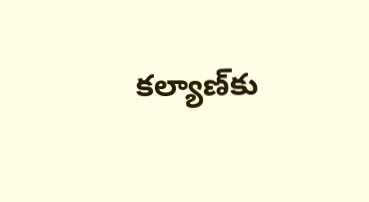కల్యాణ్‌కు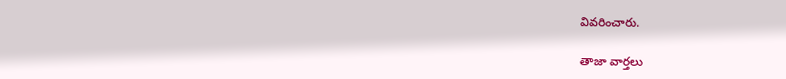వివరించారు.

తాజా వార్తలు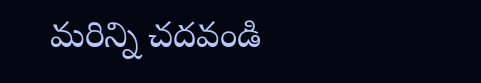మరిన్ని చదవండి